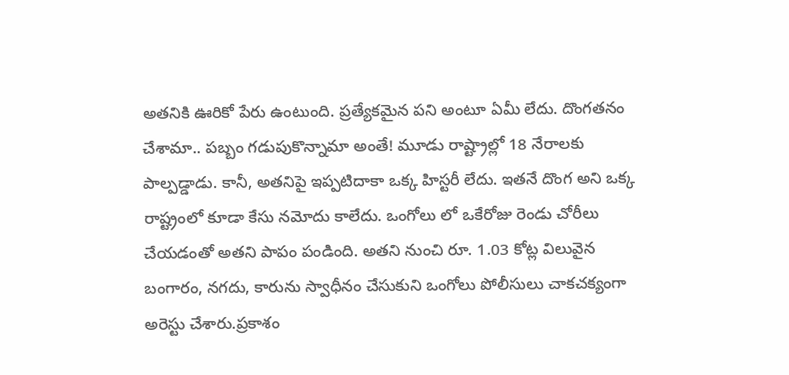అతనికి ఊరికో పేరు ఉంటుంది. ప్రత్యేకమైన పని అంటూ ఏమీ లేదు. దొంగతనం చేశామా.. పబ్బం గడుపుకొన్నామా అంతే! మూడు రాష్ట్రాల్లో 18 నేరాలకు పాల్పడ్డాడు. కానీ, అతనిపై ఇప్పటిదాకా ఒక్క హిస్టరీ లేదు. ఇతనే దొంగ అని ఒక్క రాష్ట్రంలో కూడా కేసు నమోదు కాలేదు. ఒంగోలు లో ఒకేరోజు రెండు చోరీలు చేయడంతో అతని పాపం పండింది. అతని నుంచి రూ. 1.03 కోట్ల విలువైన బంగారం, నగదు, కారును స్వాధీనం చేసుకుని ఒంగోలు పోలీసులు చాకచక్యంగా అరెస్టు చేశారు.ప్రకాశం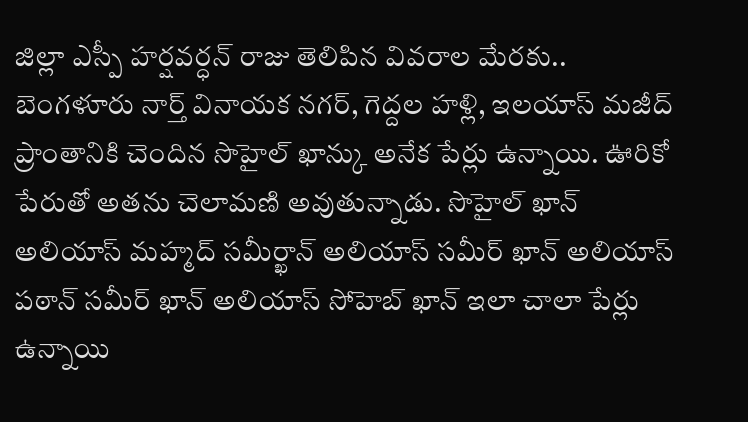జిల్లా ఎస్పీ హర్షవర్ధన్ రాజు తెలిపిన వివరాల మేరకు.. బెంగళూరు నార్త్ వినాయక నగర్, గెద్దల హళ్లి, ఇలయాస్ మజీద్ ప్రాంతానికి చెందిన సొహైల్ ఖాన్కు అనేక పేర్లు ఉన్నాయి. ఊరికో పేరుతో అతను చెలామణి అవుతున్నాడు. సొహైల్ ఖాన్ అలియాస్ మహ్మద్ సమీర్ఖాన్ అలియాస్ సమీర్ ఖాన్ అలియాస్ పఠాన్ సమీర్ ఖాన్ అలియాస్ సోహెబ్ ఖాన్ ఇలా చాలా పేర్లు ఉన్నాయి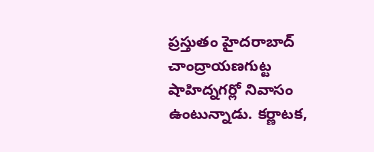ప్రస్తుతం హైదరాబాద్ చాంద్రాయణగుట్ట షాహిద్నగర్లో నివాసం ఉంటున్నాడు. కర్ణాటక,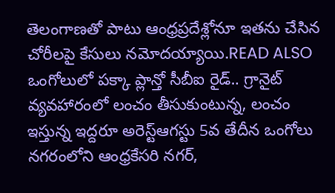తెలంగాణతో పాటు ఆంధ్రప్రదేశ్లోనూ ఇతను చేసిన చోరీలపై కేసులు నమోదయ్యాయి.READ ALSO ఒంగోలులో పక్కా ప్లాన్తో సీబీఐ రైడ్.. గ్రానైట్ వ్యవహారంలో లంచం తీసుకుంటున్న, లంచం ఇస్తున్న ఇద్దరూ అరెస్ట్ఆగస్టు 5వ తేదీన ఒంగోలు నగరంలోని ఆంధ్రకేసరి నగర్,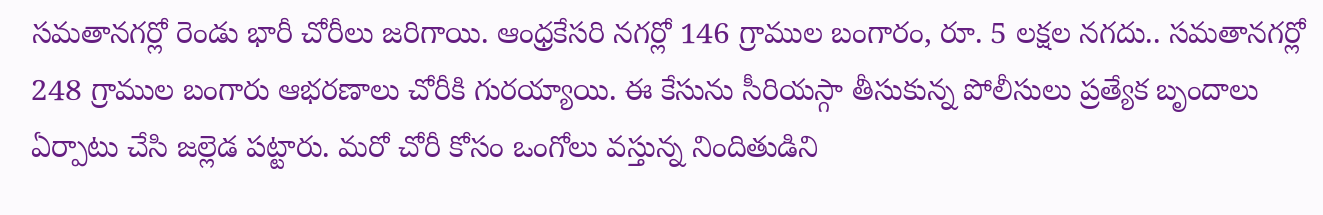సమతానగర్లో రెండు భారీ చోరీలు జరిగాయి. ఆంధ్రకేసరి నగర్లో 146 గ్రాముల బంగారం, రూ. 5 లక్షల నగదు.. సమతానగర్లో 248 గ్రాముల బంగారు ఆభరణాలు చోరీకి గురయ్యాయి. ఈ కేసును సీరియస్గా తీసుకున్న పోలీసులు ప్రత్యేక బృందాలు ఏర్పాటు చేసి జల్లెడ పట్టారు. మరో చోరీ కోసం ఒంగోలు వస్తున్న నిందితుడిని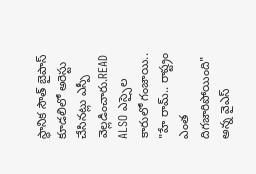స్థానిక సౌత్ బైపాస్ కూడలిలో అరెస్టు చేసినట్లు ఎస్పీ వెల్లడించారు.READ ALSO ఎస్సైల కారులో గంజాయి.. "హే రామ్.. రాష్ట్రం ఎంత దిగజారిపోయింది" అన్న వైఎస్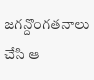జగన్దొంగతనాలు చేసి ఆ